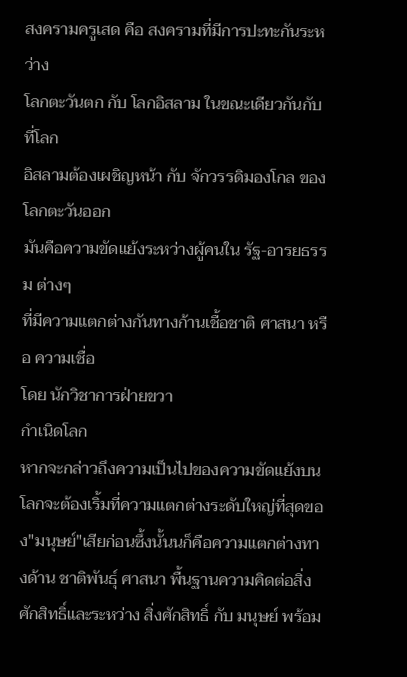สงครามครูเสด คือ สงครามที่มีการปะทะกันระหว่าง
โลกตะวันตก กับ โลกอิสลาม ในขณะเดียวกันกับที่โลก
อิสลามต้องเผชิญหน้า กับ จักวรรดิมองโกล ของโลกตะวันออก
มันคือความขัดแย้งระหว่างผู้คนใน รัฐ-อารยธรรม ต่างๆ
ที่มีความแตกต่างกันทางก้านเชื้อชาติ ศาสนา หรือ ความเชื่อ
โดย นักวิชาการฝ่ายขวา
กำเนิดโลก
หากจะกล่าวถึงความเป็นไปของความขัดแย้งบนโลกจะต้องเริ้มที่ความแตกต่างระดับใหญ่ที่สุดของ"มนุษย์"เสียก่อนซึ้งนั้นนก็คือความแตกต่างทางด้าน ชาติพันธุ์ ศาสนา พื้นฐานความคิดต่อสิ่งศักสิทธิ์และระหว่าง สิ่งศักสิทธิ์ กับ มนุษย์ พร้อม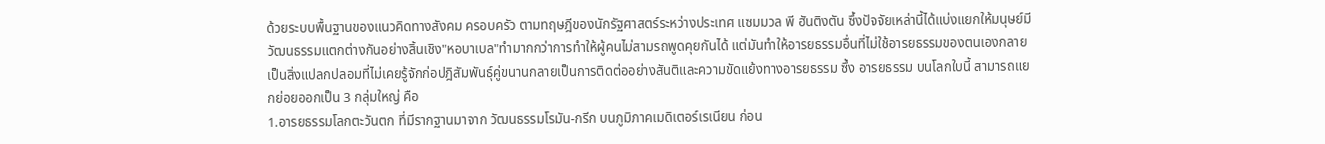ด้วยระบบพื้นฐานของแนวคิดทางสังคม ครอบครัว ตามทฤษฎีของนักรัฐศาสตร์ระหว่างประเทศ แซมมวล พี ฮันติงตัน ซึ้งปัจจัยเหล่านี้ได้แบ่งแยกให้มนุษย์มีวัฒนธรรมแตกต่างกันอย่างสิ้นเชิง"หอบาเบล"ทำมากกว่าการทำให้ผู้คนไม่สามรถพูดคุยกันได้ แต่มันทำให้อารยธรรมอื่นที่ไม่ใช้อารยธรรมของตนเองกลายเป็นสิ่งแปลกปลอมที่ไม่เคยรู้จักก่อปฎิสัมพันธุ์คู่ขนานกลายเป็นการติดต่ออย่างสันติและความขัดแย้งทางอารยธรรม ซึ้ง อารยธรรม บนโลกใบนี้ สามารถแยกย่อยออกเป็น 3 กลุ่มใหญ่ คือ
1.อารยธรรมโลกตะวันตก ที่มีรากฐานมาจาก วัฒนธรรมโรมัน-กรีก บนภูมิภาคเมดิเตอร์เรเนียน ก่อน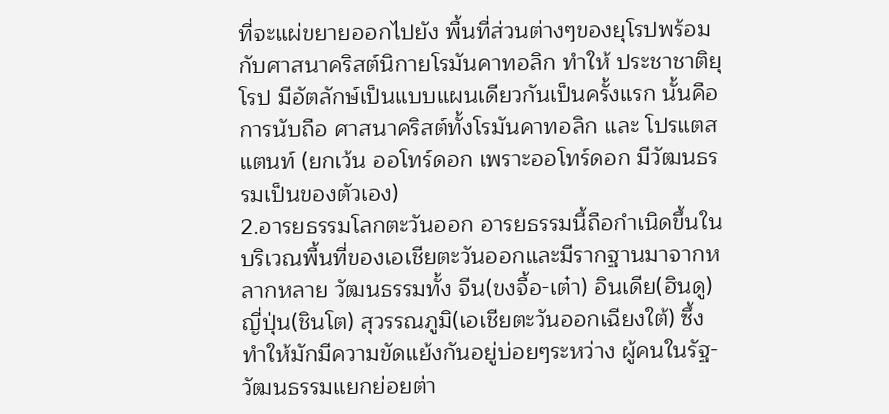ที่จะแผ่ขยายออกไปยัง พื้นที่ส่วนต่างๆของยุโรปพร้อมกับศาสนาคริสต์นิกายโรมันคาทอลิก ทำให้ ประชาชาติยุโรป มีอัตลักษ์เป็นแบบแผนเดียวกันเป็นครั้งแรก นั้นคือ การนับถือ ศาสนาคริสต์ทั้งโรมันคาทอลิก และ โปรแตสแตนท์ (ยกเว้น ออโทร์ดอก เพราะออโทร์ดอก มีวัฒนธรรมเป็นของตัวเอง)
2.อารยธรรมโลกตะวันออก อารยธรรมนี้ถือกำเนิดขึ้นในบริเวณพื้นที่ของเอเชียตะวันออกและมีรากฐานมาจากหลากหลาย วัฒนธรรมทั้ง จีน(ขงจื้อ-เต๋า) อินเดีย(ฮินดู) ญี่ปุ่น(ชินโต) สุวรรณภูมิ(เอเชียตะวันออกเฉียงใต้) ซึ้งทำให้มักมีความขัดแย้งกันอยู่บ่อยๆระหว่าง ผู้คนในรัฐ-วัฒนธรรมแยกย่อยต่า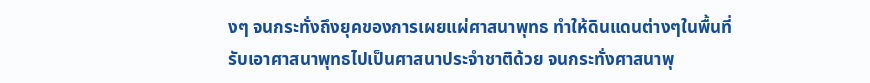งๆ จนกระทั่งถึงยุคของการเผยแผ่ศาสนาพุทธ ทำให้ดินแดนต่างๆในพื้นที่รับเอาศาสนาพุทธไปเป็นศาสนาประจำชาติด้วย จนกระทั่งศาสนาพุ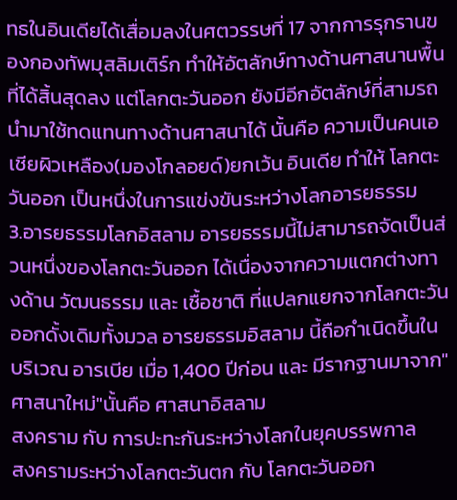ทธในอินเดียได้เสื่อมลงในศตวรรษที่ 17 จากการรุกรานของกองทัพมุสลิมเติร์ก ทำให้อัตลักษ์ทางด้านศาสนานพื้นที่ได้สิ้นสุดลง แต่โลกตะวันออก ยังมีอีกอัตลักษ์ที่สามรถนำมาใช้ทดแทนทางด้านศาสนาได้ นั้นคือ ความเป็นคนเอเชียผิวเหลือง(มองโกลอยด์)ยกเว้น อินเดีย ทำให้ โลกตะวันออก เป็นหนึ่งในการแข่งขันระหว่างโลกอารยธรรม
3.อารยธรรมโลกอิสลาม อารยธรรมนี้ไม่สามารถจัดเป็นส่วนหนึ่งของโลกตะวันออก ได้เนื่องจากความแตกต่างทางด้าน วัฒนธรรม และ เชื้อชาติ ที่แปลกแยกจากโลกตะวันออกดั้งเดิมทั้งมวล อารยธรรมอิสลาม นี้ถือกำเนิดขึ้นในบริเวณ อารเบีย เมื่อ 1,400 ปีก่อน และ มีรากฐานมาจาก"ศาสนาใหม่"นั้นคือ ศาสนาอิสลาม
สงคราม กับ การปะทะกันระหว่างโลกในยุคบรรพกาล
สงครามระหว่างโลกตะวันตก กับ โลกตะวันออก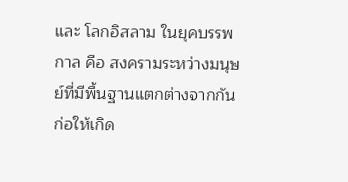และ โลกอิสลาม ในยุคบรรพกาล คือ สงครามระหว่างมนุษย์ที่มีพื้นฐานแตกต่างจากกัน ก่อให้เกิด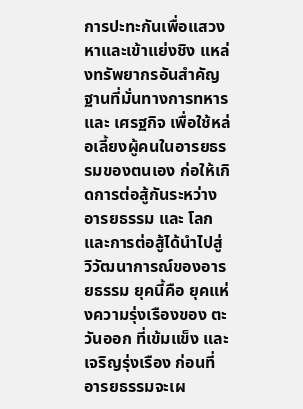การปะทะกันเพื่อแสวงหาและเข้าแย่งชิง แหล่งทรัพยากรอันสำคัญ ฐานที่มั่นทางการทหาร และ เศรฐกิจ เพื่อใช้หล่อเลี้ยงผู้คนในอารยธรรมของตนเอง ก่อให้เกิดการต่อสู้กันระหว่าง อารยธรรม และ โลก และการต่อสู้ได้นำไปสู่ วิวัฒนาการณ์ของอารยธรรม ยุคนี้คือ ยุคแห่งความรุ่งเรืองของ ตะวันออก ที่เข้มแข็ง และ เจริญรุ่งเรือง ก่อนที่อารยธรรมจะเผ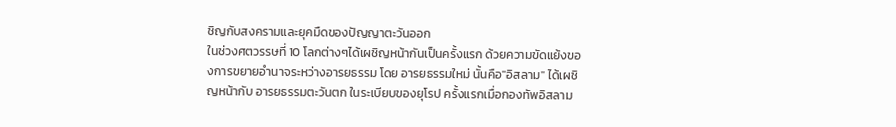ชิญกับสงครามและยุคมืดของปัญญาตะวันออก
ในช่วงศตวรรษที่ 10 โลกต่างๆได้เผชิญหน้ากันเป็นครั้งแรก ด้วยความขัดแย้งของการขยายอำนาจระหว่างอารยธรรม โดย อารยธรรมใหม่ นั้นคือ"อิสลาม" ได้เผชิญหน้ากับ อารยธรรมตะวันตก ในระเบียบของยุโรป ครั้งแรกเมื่อกองทัพอิสลาม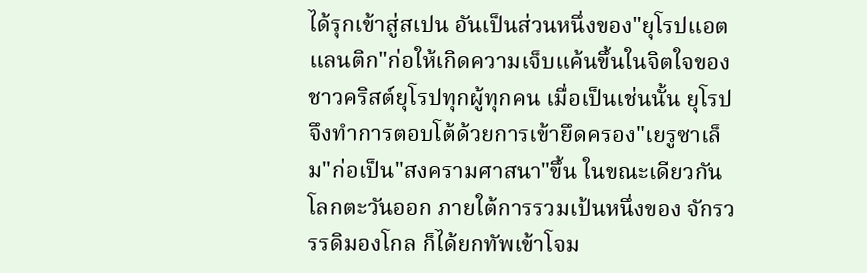ได้รุกเข้าสู่สเปน อันเป็นส่วนหนึ่งของ"ยุโรปแอตแลนติก"ก่อให้เกิดความเจ็บแค้นขึ้นในจิตใจของ ชาวคริสต์ยุโรปทุกผู้ทุกคน เมื่อเป็นเช่นนั้น ยุโรป จึงทำการตอบโต้ด้วยการเข้ายึดครอง"เยรูซาเล็ม"ก่อเป็น"สงครามศาสนา"ขึ้น ในขณะเดียวกัน โลกตะวันออก ภายใต้การรวมเป้นหนึ่งของ จักรวรรดิมองโกล ก็ได้ยกทัพเข้าโจม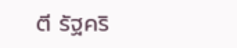ตี รัฐคริ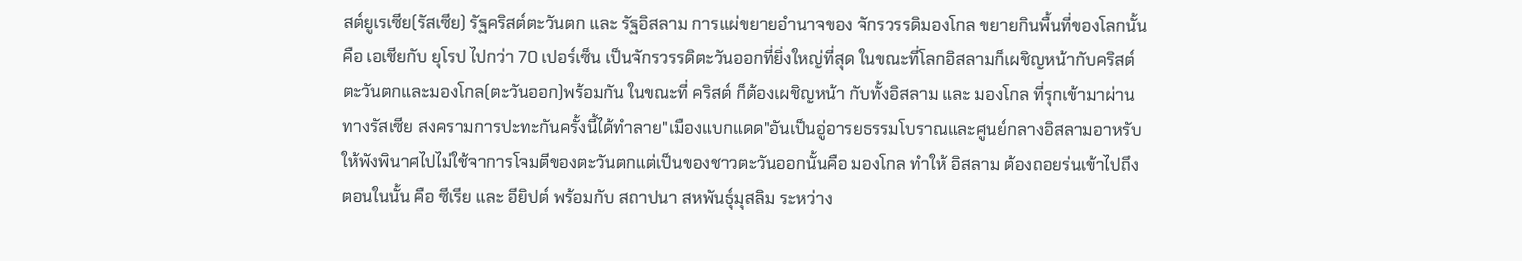สต์ยูเรเซีย(รัสเซีย) รัฐคริสต์ตะวันตก และ รัฐอิสลาม การแผ่ขยายอำนาจของ จักรวรรดิมองโกล ขยายกินพื้นที่ของโลกนั้นคือ เอเชียกับ ยุโรป ไปกว่า 70 เปอร์เซ็น เป็นจักรวรรดิตะวันออกที่ยิ่งใหญ่ที่สุด ในขณะที่โลกอิสลามก็เผชิญหน้ากับคริสต์ตะวันตกและมองโกล(ตะวันออก)พร้อมกัน ในขณะที่ คริสต์ ก็ต้องเผชิญหน้า กับทั้งอิสลาม และ มองโกล ที่รุกเข้ามาผ่านทางรัสเซีย สงครามการปะทะกันครั้งนี้ได้ทำลาย"เมืองแบกแดด"อันเป็นอู่อารยธรรมโบราณและศูนย์กลางอิสลามอาหรับให้พังพินาศไปไม่ใช้จาการโจมตีของตะวันตกแต่เป็นของชาวตะวันออกนั้นคือ มองโกล ทำให้ อิสลาม ต้องถอยร่นเข้าไปถึงตอนในนั้น คือ ซีเรีย และ อียิปต์ พร้อมกับ สถาปนา สหพันธุ์มุสลิม ระหว่าง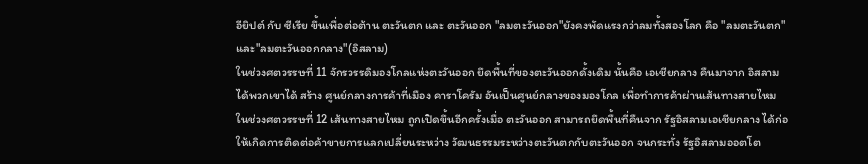อียิปต์ กับ ซีเรีย ขึ้นเพื่อต่อต้าน ตะวันตก และ ตะวันออก "ลมตะวันออก"ยังคงพัดแรงกว่าลมทั้งสองโลก คือ "ลมตะวันตก"และ"ลมตะวันออกกลาง"(อิสลาม)
ในช่วงศตวรรษที่ 11 จักรวรรดิมองโกลแห่งตะวันออก ยึดพื้นที่ของตะวันออกดั้งเดิม นั้นคือ เอเชียกลาง คืนมาจาก อิสลามได้พวกเขาได้ สร้าง ศูนย์กลางการค้าที่เมือง คาราโครัม อันเป็นศูนย์กลางของมองโกล เพื่อทำการค้าผ่านเส้นทางสายไหม
ในช่วงศตวรรษที่ 12 เส้นทางสายไหม ถูกเปิดขึ้นอีกครั้งเมื่อ ตะวันออก สามารถยึดพื้นที่คืนจาก รัฐอิสลามเอเชียกลาง ได้ก่อให้เกิดการติดต่อค้าขายการแลกเปลี่ยนระหว่าง วัฒนธรรมระหว่างตะวันตกกับตะวันออก จนกระทั่ง รัฐอิสลามออตโต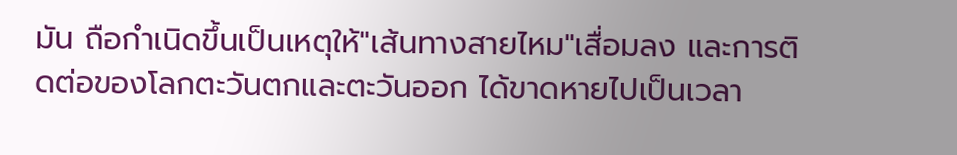มัน ถือกำเนิดขึ้นเป็นเหตุให้"เส้นทางสายไหม"เสื่อมลง และการติดต่อของโลกตะวันตกและตะวันออก ได้ขาดหายไปเป็นเวลา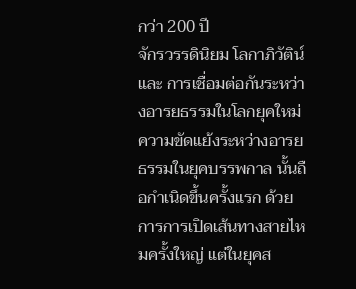กว่า 200 ปี
จักรวรรดินิยม โลกาภิวัติน์ และ การเชื่อมต่อกันระหว่างอารยธรรมในโลกยุคใหม่
ความขัดแย้งระหว่างอารยธรรมในยุคบรรพกาล นั้นถือกำเนิดขึ้นครั้งแรก ด้วยการการเปิดเส้นทางสายไหมครั้งใหญ่ แต่ในยุคส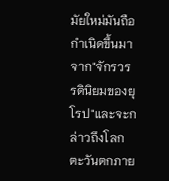มัยใหม่มันถือกำเนิดขึ้นมาจาก"จักรวรรดินิยมของยุโรป"และจะกล่าวถึงโลกตะวันตกภาย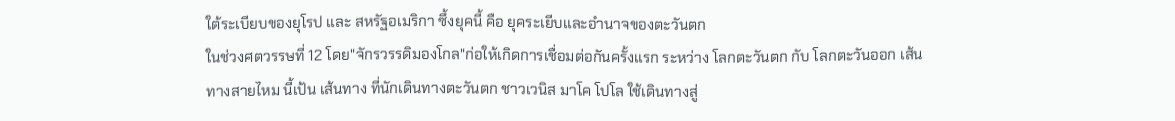ใต้ระเบียบของยุโรป และ สหรัฐอเมริกา ซึ้งยุคนี้ คือ ยุคระเยีบและอำนาจของตะวันตก
ในช่วงศตวรรษที่ 12 โดย"จักรวรรดิมองโกล"ก่อให้เกิดการเชื่อมต่อกันครั้งแรก ระหว่าง โลกตะวันตก กับ โลกตะวันออก เส้นทางสายไหม นี้เป้น เส้นทาง ที่นักเดินทางตะวันตก ชาวเวนิส มาโค โปโล ใช้เดินทางสู่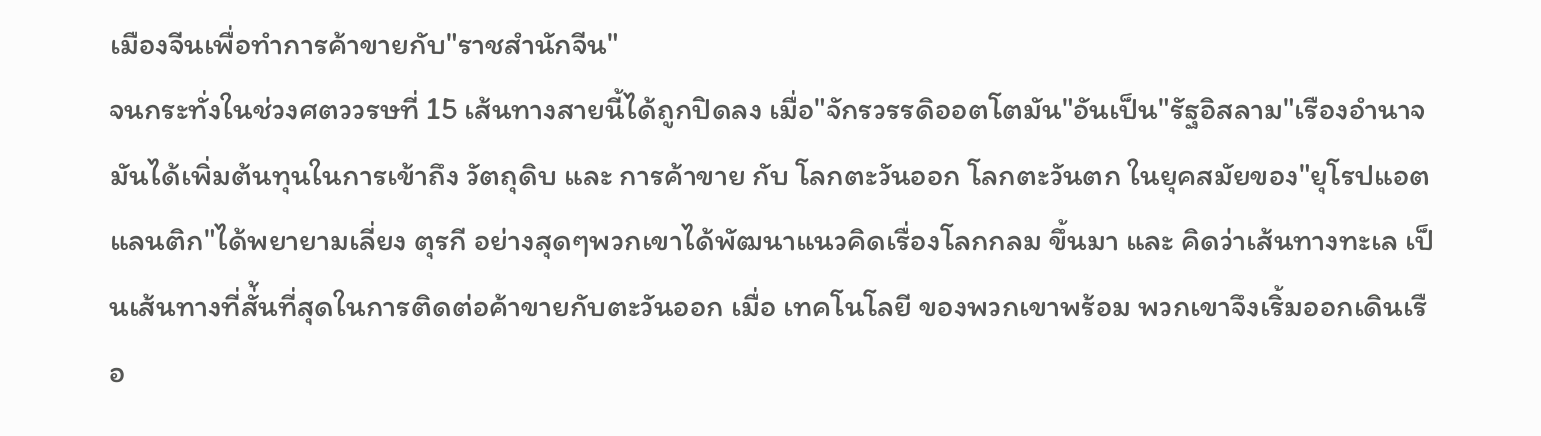เมืองจีนเพื่อทำการค้าขายกับ"ราชสำนักจีน"
จนกระทั่งในช่วงศตววรษที่ 15 เส้นทางสายนี้ได้ถูกปิดลง เมื่อ"จักรวรรดิออตโตมัน"อันเป็น"รัฐอิสลาม"เรืองอำนาจ มันได้เพิ่มต้นทุนในการเข้าถึง วัตถุดิบ และ การค้าขาย กับ โลกตะวันออก โลกตะวันตก ในยุคสมัยของ"ยุโรปแอตแลนติก"ได้พยายามเลี่ยง ตุรกี อย่างสุดๆพวกเขาได้พัฒนาแนวคิดเรื่องโลกกลม ขึ้นมา และ คิดว่าเส้นทางทะเล เป็นเส้นทางที่สั่้นที่สุดในการติดต่อค้าขายกับตะวันออก เมื่อ เทคโนโลยี ของพวกเขาพร้อม พวกเขาจึงเริ้มออกเดินเรือ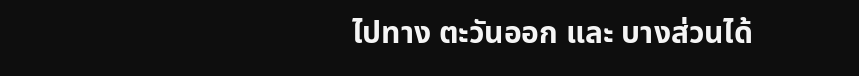ไปทาง ตะวันออก และ บางส่วนได้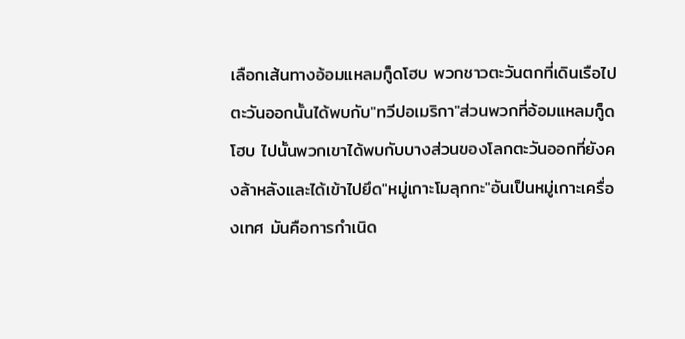เลือกเส้นทางอ้อมแหลมกู็ดโฮบ พวกชาวตะวันตกที่เดินเรือไปตะวันออกนั้นได้พบกับ"ทวีปอเมริกา"ส่วนพวกที่อ้อมแหลมกู็ดโฮบ ไปนั้นพวกเขาได้พบกับบางส่วนของโลกตะวันออกที่ยังคงล้าหลังและได้เข้าไปยึด"หมู่เกาะโมลุกกะ"อันเป็นหมู่เกาะเครื่องเทศ มันคือการกำเนิด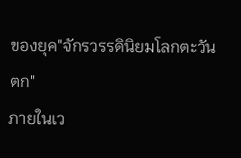ของยุค"จักรวรรดินิยมโลกตะวันตก"
ภายในเว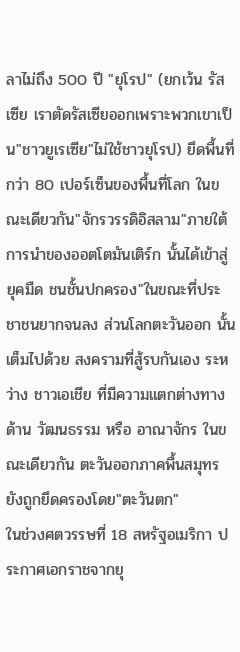ลาไม่ถึง 500 ปี "ยุโรป" (ยกเว้น รัสเซีย เราตัดรัสเซียออกเพราะพวกเขาเป็น"ชาวยูเรเซีย"ไม่ใช้ชาวยุโรป) ยึดพื้นที่กว่า 80 เปอร์เซ็นของพื้นที่โลก ในขณะเดียวกัน"จักรวรรดิอิสลาม"ภายใต้การนำของออตโตมันเติร์ก นั้นได้เข้าสู่ยุคมืด ชนชั้นปกครอง"ในขณะที่ประชาชนยากจนลง ส่วนโลกตะวันออก นั้นเต็มไปด้วย สงครามที่สู้รบกันเอง ระหว่าง ชาวเอเชีย ที่มีความแตกต่างทางด้าน วัฒนธรรม หรือ อาณาจักร ในขณะเดียวกัน ตะวันออกภาคพื้นสมุทร ยังถูกยึดครองโดย"ตะวันตก"
ในช่วงศตวรรษที่ 18 สหรัฐอเมริกา ประกาศเอกราชจากยุ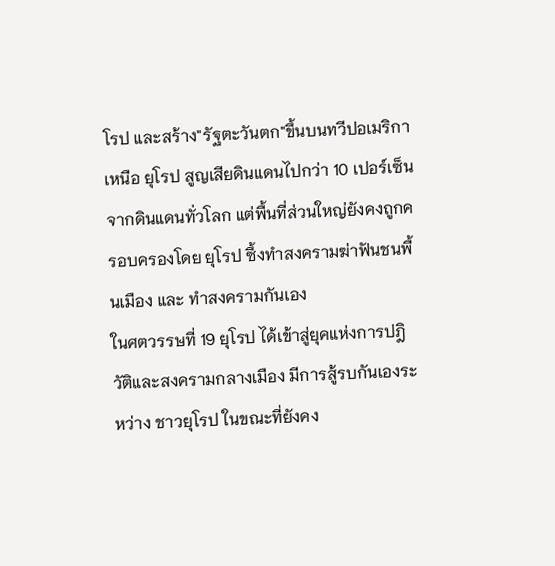โรป และสร้าง"รัฐตะวันตก"ขึ้นบนทวีปอเมริกาเหนือ ยุโรป สูญเสียดินแดนไปกว่า 10 เปอร์เซ็นจากดินแดนทั่วโลก แต่พื้นที่ส่วนใหญ่ยังคงถูกครอบครองโดย ยุโรป ซึ้งทำสงครามฆ่าฟันชนพื้นเมือง และ ทำสงครามกันเอง
ในศตวรรษที่ 19 ยุโรป ได้เข้าสู่ยุคแห่งการปฎิวัติและสงครามกลางเมือง มีการสู้รบกันเองระหว่าง ชาวยุโรป ในขณะที่ยังคง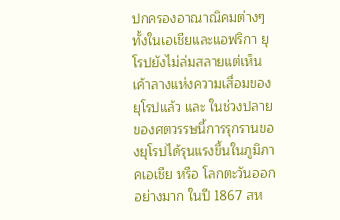ปกครองอาณาณิคมต่างๆทั้งในเอเชียและแอฟริกา ยุโรปยังไม่ล่มสลายแต่เห็นเค้าลางแห่งความเสื่อมของยุโรปแล้ว และ ในช่วงปลายของศตวรรษนี้การรุกรานของยุโรปได้รุนแรงขึ้นในภูมิภาคเอเชีย หรือ โลกตะวันออก อย่างมาก ในปี 1867 สห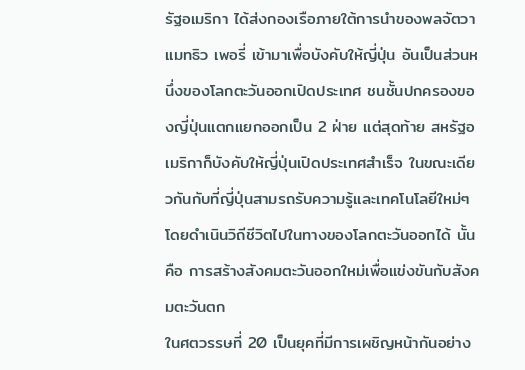รัฐอเมริกา ได้ส่งกองเรือภายใต้การนำของพลจัตวา แมทธิว เพอรี่ เข้ามาเพื่อบังคับให้ญี่ปุ่น อันเป็นส่วนหนึ่งของโลกตะวันออกเปิดประเทศ ชนชั้นปกครองของญี่ปุ่นแตกแยกออกเป็น 2 ฝ่าย แต่สุดท้าย สหรัฐอเมริกาก็บังคับให้ญี่ปุ่นเปิดประเทศสำเร็จ ในขณะเดียวกันกับที่ญี่ปุ่นสามรถรับความรู้และเทคโนโลยีใหม่ๆโดยดำเนินวิถีชีวิตไปในทางของโลกตะวันออกได้ นั้นคือ การสร้างสังคมตะวันออกใหม่เพื่อแข่งขันกับสังคมตะวันตก
ในศตวรรษที่ 20 เป็นยุคที่มีการเผชิญหน้ากันอย่าง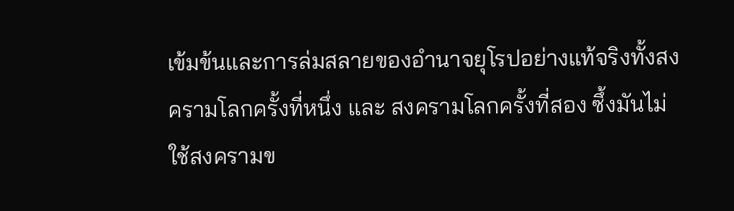เข้มข้นและการล่มสลายของอำนาจยุโรปอย่างแท้จริงทั้งสงครามโลกครั้งที่หนึ่ง และ สงครามโลกครั้งที่สอง ซึ้งมันไม่ใช้สงครามข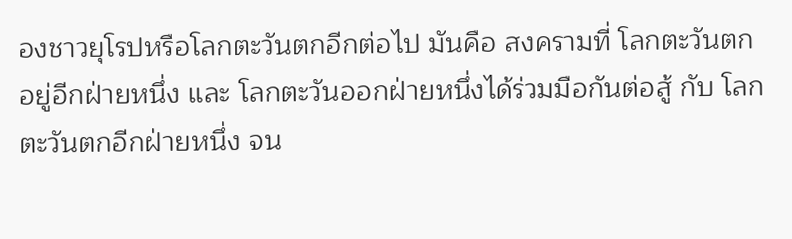องชาวยุโรปหรือโลกตะวันตกอีกต่อไป มันคือ สงครามที่ โลกตะวันตกอยู่อีกฝ่ายหนึ่ง และ โลกตะวันออกฝ่ายหนึ่งได้ร่วมมือกันต่อสู้ กับ โลกตะวันตกอีกฝ่ายหนึ่ง จน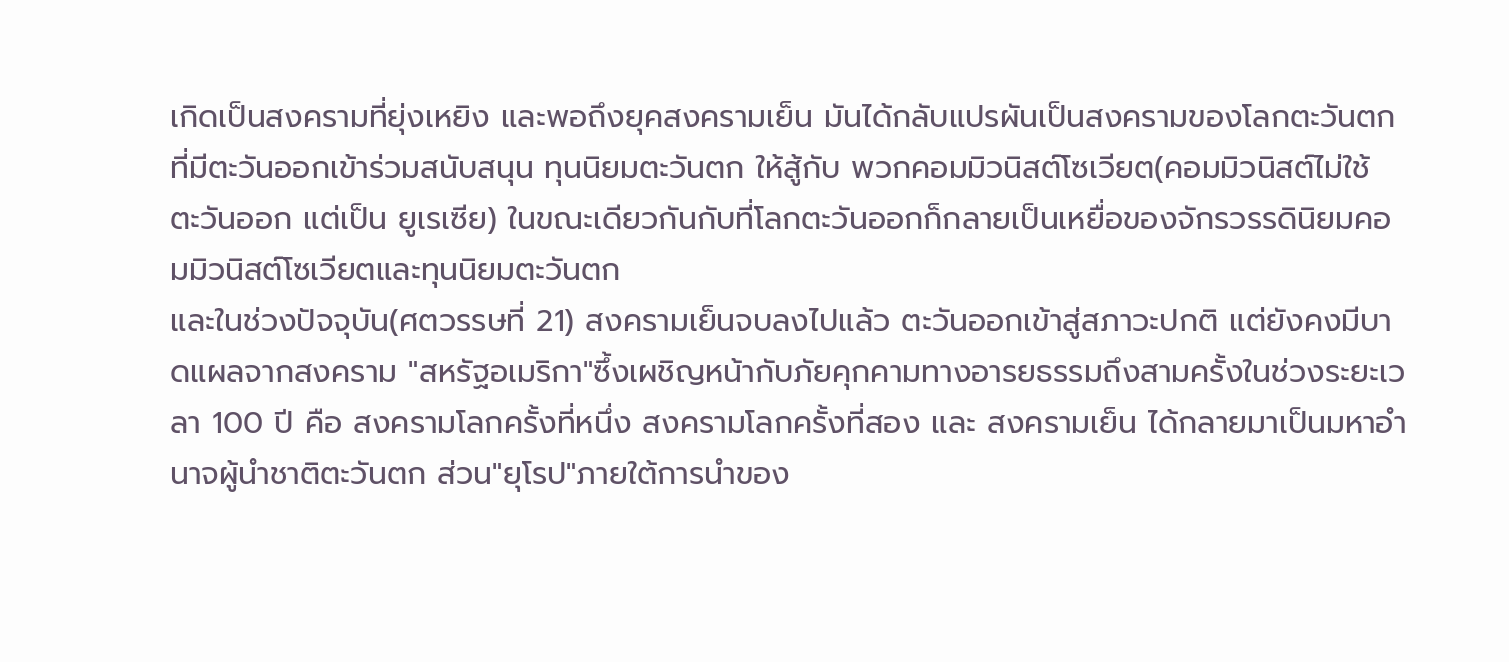เกิดเป็นสงครามที่ยุ่งเหยิง และพอถึงยุคสงครามเย็น มันได้กลับแปรผันเป็นสงครามของโลกตะวันตกที่มีตะวันออกเข้าร่วมสนับสนุน ทุนนิยมตะวันตก ให้สู้กับ พวกคอมมิวนิสต์โซเวียต(คอมมิวนิสต์ไม่ใช้ ตะวันออก แต่เป็น ยูเรเซีย) ในขณะเดียวกันกับที่โลกตะวันออกก็กลายเป็นเหยื่อของจักรวรรดินิยมคอมมิวนิสต์โซเวียตและทุนนิยมตะวันตก
และในช่วงปัจจุบัน(ศตวรรษที่ 21) สงครามเย็นจบลงไปแล้ว ตะวันออกเข้าสู่สภาวะปกติ แต่ยังคงมีบาดแผลจากสงคราม "สหรัฐอเมริกา"ซึ้งเผชิญหน้ากับภัยคุกคามทางอารยธรรมถึงสามครั้งในช่วงระยะเวลา 100 ปี คือ สงครามโลกครั้งที่หนึ่ง สงครามโลกครั้งที่สอง และ สงครามเย็น ได้กลายมาเป็นมหาอำนาจผู้นำชาติตะวันตก ส่วน"ยุโรป"ภายใต้การนำของ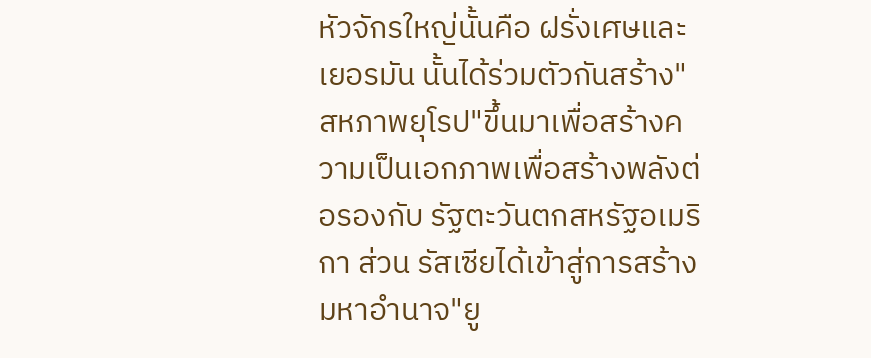หัวจักรใหญ่นั้นคือ ฝรั่งเศษและเยอรมัน นั้นได้ร่วมตัวกันสร้าง"สหภาพยุโรป"ขึ้นมาเพื่อสร้างความเป็นเอกภาพเพื่อสร้างพลังต่อรองกับ รัฐตะวันตกสหรัฐอเมริกา ส่วน รัสเซียได้เข้าสู่การสร้างมหาอำนาจ"ยู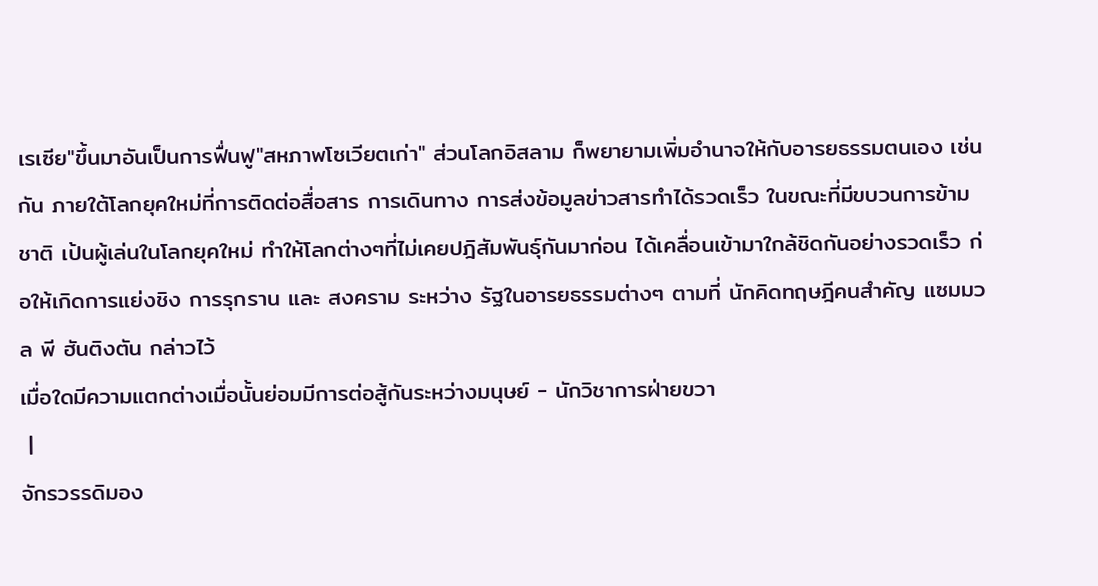เรเซีย"ขึ้นมาอันเป็นการฟื่นฟู"สหภาพโซเวียตเก่า" ส่วนโลกอิสลาม ก็พยายามเพิ่มอำนาจให้กับอารยธรรมตนเอง เช่นกัน ภายใต้โลกยุคใหม่ที่การติดต่อสื่อสาร การเดินทาง การส่งข้อมูลข่าวสารทำได้รวดเร็ว ในขณะที่มีขบวนการข้ามชาติ เป้นผู้เล่นในโลกยุคใหม่ ทำให้โลกต่างๆที่ไม่เคยปฎิสัมพันธุ์กันมาก่อน ได้เคลื่อนเข้ามาใกล้ชิดกันอย่างรวดเร็ว ก่อให้เกิดการแย่งชิง การรุกราน และ สงคราม ระหว่าง รัฐในอารยธรรมต่างๆ ตามที่ นักคิดทฤษฎีคนสำคัญ แซมมวล พี ฮันติงตัน กล่าวไว้
เมื่อใดมีความแตกต่างเมื่อนั้นย่อมมีการต่อสู้กันระหว่างมนุษย์ - นักวิชาการฝ่ายขวา
 |
จักรวรรดิมอง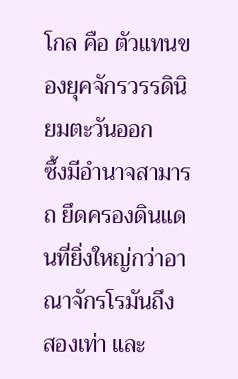โกล คือ ตัวแทนของยุคจักรวรรดินิยมตะวันออก
ซึ้งมีอำนาจสามารถ ยึดครองดินแดนที่ยิ่งใหญ่กว่าอาณาจักรโรมันถึง
สองเท่า และ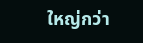ใหญ่กว่า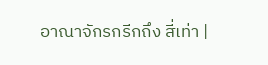อาณาจักรกรีกถึง สี่เท่า |